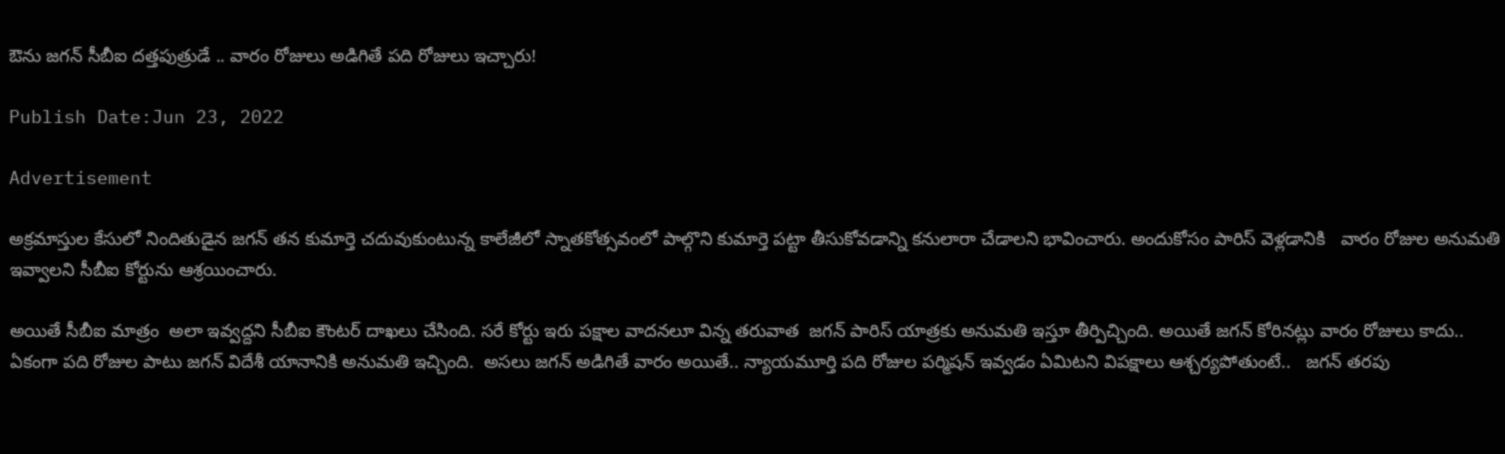ఔను జగన్ సీబీఐ దత్తపుత్రుడే .. వారం రోజులు అడిగితే పది రోజులు ఇచ్చారు!

Publish Date:Jun 23, 2022

Advertisement

అక్రమాస్తుల కేసులో నిందితుడైన జగన్ తన కుమార్తె చదువుకుంటున్న కాలేజీలో స్నాతకోత్సవంలో పాల్గొని కుమార్తె పట్టా తీసుకోవడాన్ని కనులారా చేడాలని భావించారు. అందుకోసం పారిస్ వెళ్లడానికి   వారం రోజుల అనుమతి ఇవ్వాలని సీబీఐ కోర్టును ఆశ్రయించారు.

అయితే సీబీఐ మాత్రం  అలా ఇవ్వద్దని సీబీఐ కౌంటర్ దాఖలు చేసింది. సరే కోర్టు ఇరు పక్షాల వాదనలూ విన్న తరువాత  జగన్ పారిస్ యాత్రకు అనుమతి ఇస్తూ తీర్పిచ్చింది. అయితే జగన్ కోరినట్లు వారం రోజులు కాదు.. ఏకంగా పది రోజుల పాటు జగన్ విదేశీ యానానికి అనుమతి ఇచ్చింది.  అసలు జగన్ అడిగితే వారం అయితే.. న్యాయమూర్తి పది రోజుల పర్మిషన్ ఇవ్వడం ఏమిటని విపక్షాలు ఆశ్చర్యపోతుంటే..   జగన్ తరపు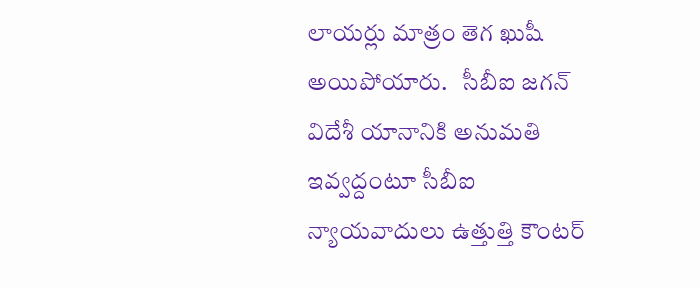లాయర్లు మాత్రం తెగ ఖుషీ అయిపోయారు.   సీబీఐ జగన్ విదేశీ యానానికి అనుమతి ఇవ్వద్దంటూ సీబీఐ న్యాయవాదులు ఉత్తుత్తి కౌంటర్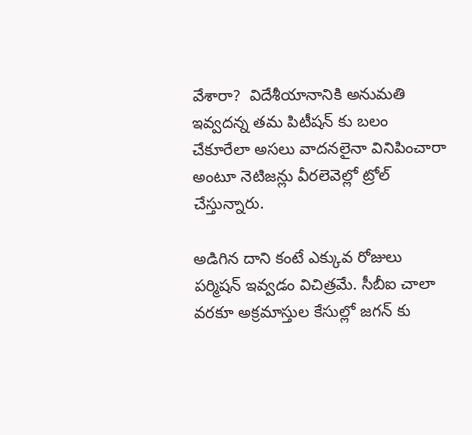వేశారా?  విదేశీయానానికి అనుమతి ఇవ్వదన్న తమ పిటీషన్ కు బలం చేకూరేలా అసలు వాదనలైనా వినిపించారా  అంటూ నెటిజన్లు వీరలెవెల్లో ట్రోల్ చేస్తున్నారు.

అడిగిన దాని కంటే ఎక్కువ రోజులు పర్మిషన్ ఇవ్వడం విచిత్రమే. సీబీఐ చాలా వరకూ అక్రమాస్తుల కేసుల్లో జగన్ కు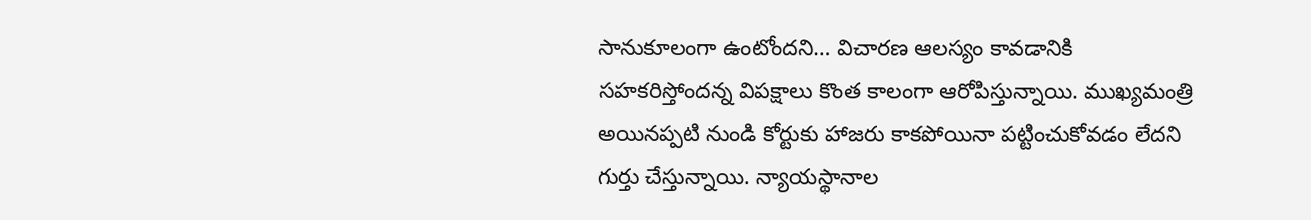సానుకూలంగా ఉంటోందని… విచారణ ఆలస్యం కావడానికి సహకరిస్తోందన్న విపక్షాలు కొంత కాలంగా ఆరోపిస్తున్నాయి. ముఖ్యమంత్రి అయినప్పటి నుండి కోర్టుకు హాజరు కాకపోయినా పట్టించుకోవడం లేదని గుర్తు చేస్తున్నాయి. న్యాయస్థానాల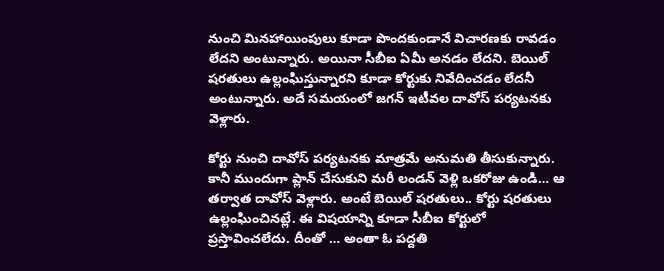నుంచి మినహాయింపులు కూడా పొందకుండానే విచారణకు రావడం లేదని అంటున్నారు. అయినా సీబీఐ ఏమీ అనడం లేదని. బెయిల్ షరతులు ఉల్లంఘిస్తున్నారని కూడా కోర్టుకు నివేదించడం లేదనీ అంటున్నారు. అదే సమయంలో జగన్ ఇటీవల దావోస్ పర్యటనకు వెళ్లారు.

కోర్టు నుంచి దావోస్ పర్యటనకు మాత్రమే అనుమతి తీసుకున్నారు. కానీ ముందుగా ప్లాన్ చేసుకుని మరీ లండన్ వెళ్లి ఒకరోజు ఉండి… ఆ తర్వాత దావోస్ వెళ్లారు. అంటే బెయిల్ షరతులు.. కోర్టు షరతులు ఉల్లంఘించినట్లే. ఈ విషయాన్ని కూడా సీబీఐ కోర్టులో ప్రస్తావించలేదు. దీంతో … అంతా ఓ పద్దతి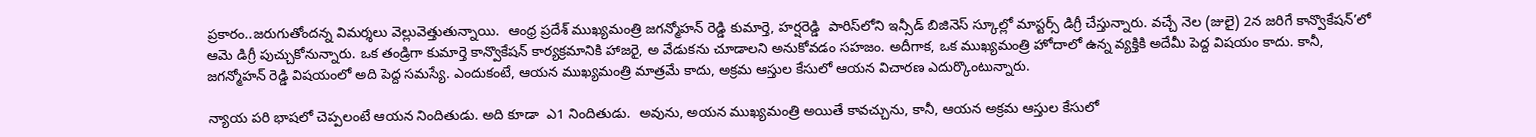ప్రకారం..జరుగుతోందన్న విమర్శలు వెల్లువెత్తుతున్నాయి.  ఆంధ్ర ప్రదేశ్ ముఖ్యమంత్రి జగన్మోహన్ రెడ్డి కుమార్తె, హర్షరెడ్డి  పారిస్‌లోని ఇన్సీడ్‌ బిజినెస్‌ స్కూల్లో మాస్టర్స్‌ డిగ్రీ చేస్తున్నారు. వచ్చే నెల (జులై) 2న జరిగే కాన్వొకేషన్‌’లో ఆమె డిగ్రీ పుచ్చుకోనున్నారు. ఒక తండ్రిగా కుమార్తె కాన్వొకేషన్‌ కార్యక్రమానికి హాజరై, అ వేడుకను చూడాలని అనుకోవడం సహజం. అదీగాక, ఒక ముఖ్యమంత్రి హోదాలో ఉన్న వ్యక్తికి అదేమీ పెద్ద విషయం కాదు. కానీ, జగన్మోహన్ రెడ్డి విషయంలో అది పెద్ద సమస్యే. ఎందుకంటే, ఆయన ముఖ్యమంత్రి మాత్రమే కాదు, అక్రమ ఆస్తుల కేసులో ఆయన విచారణ ఎదుర్కొంటున్నారు.

న్యాయ పరి భాషలో చెప్పలంటే ఆయన నిందితుడు. అది కూడా  ఎ1 నిందితుడు.  అవును, అయన ముఖ్యమంత్రి అయితే కావచ్చును, కానీ, ఆయన అక్రమ ఆస్తుల కేసులో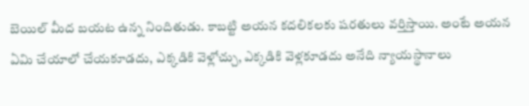బెయిల్ మీద బయట ఉన్న నిందితుడు. కాబట్టి అయన కదలికలకు షరతులు వర్తిస్తాయి. అంటే అయన ఏమి చేయాలో చేయకూడదు, ఎక్కడికి వెళ్లోచ్చు, ఎక్కడికి వెళ్లకూడదు అనేది న్యాయస్థానాలు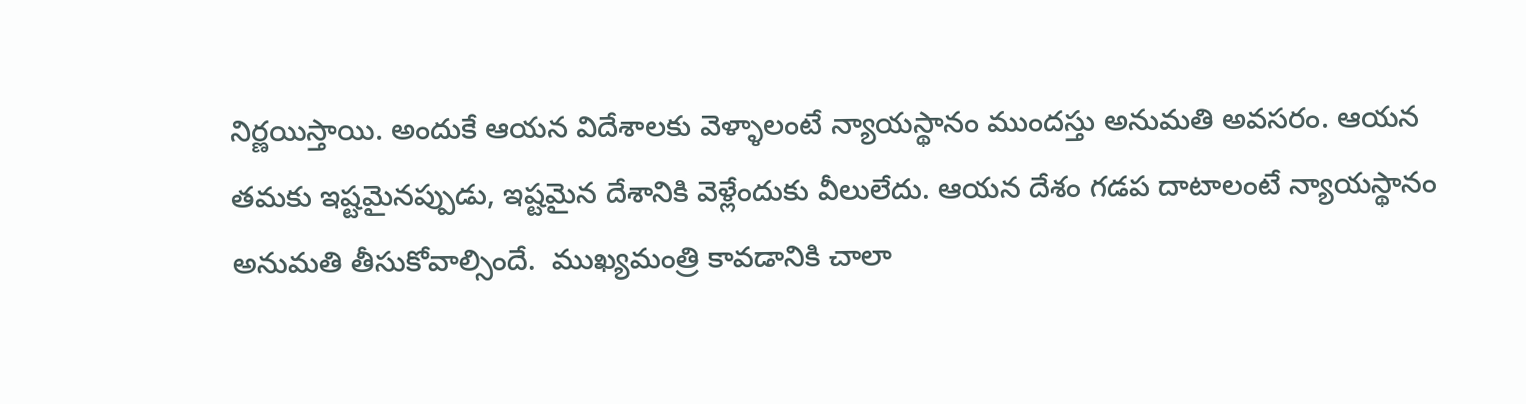నిర్ణయిస్తాయి. అందుకే ఆయన విదేశాలకు వెళ్ళాలంటే న్యాయస్థానం ముందస్తు అనుమతి అవసరం. ఆయన తమకు ఇష్టమైనప్పుడు, ఇష్టమైన దేశానికి వెళ్లేందుకు వీలులేదు. ఆయన దేశం గడప దాటాలంటే న్యాయస్థానం అనుమతి తీసుకోవాల్సిందే.  ముఖ్యమంత్రి కావడానికి చాలా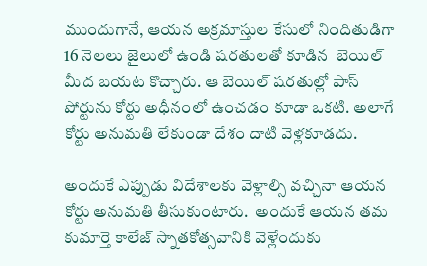ముందుగానే, ఆయన అక్రమాస్తుల కేసులో నిందితుడిగా 16 నెలలు జైలులో ఉండి షరతులతో కూడిన  బెయిల్ మీద బయట కొచ్చారు. ఆ బెయిల్ షరతుల్లో పాస్ పోర్టును కోర్టు అధీనంలో ఉంచడం కూడా ఒకటి. అలాగే కోర్టు అనుమతి లేకుండా దేశం దాటి వెళ్లకూడదు.

అందుకే ఎప్పుడు విదేశాలకు వెళ్లాల్సి వచ్చినా ఆయన కోర్టు అనుమతి తీసుకుంటారు.  అందుకే ఆయన తమ కుమార్తె కాలేజ్‌ స్నాతకోత్సవానికి వెళ్లేందుకు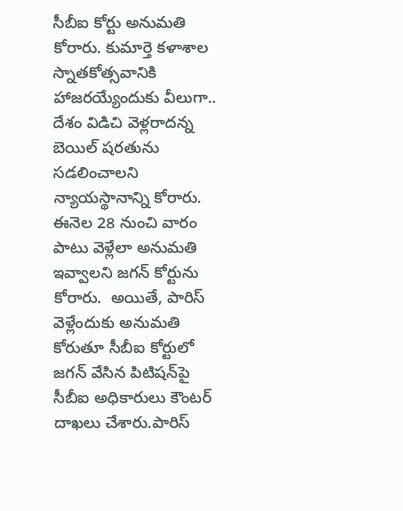సీబీఐ కోర్టు అనుమతి కోరారు. కుమార్తె కళాశాల స్నాతకోత్సవానికి హాజరయ్యేందుకు వీలుగా.. దేశం విడిచి వెళ్లరాదన్న బెయిల్‌ షరతును సడలించాలని న్యాయస్థానాన్ని కోరారు. ఈనెల 28 నుంచి వారం పాటు వెళ్లేలా అనుమతి ఇవ్వాలని జగన్‌ కోర్టును కోరారు.  అయితే, పారిస్‌ వెళ్లేందుకు అనుమతి కోరుతూ సీబీఐ కోర్టులో జగన్‌ వేసిన పిటిషన్‌పై సీబీఐ అధికారులు కౌంటర్‌ దాఖలు చేశారు.పారిస్‌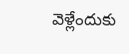వెళ్లేందుకు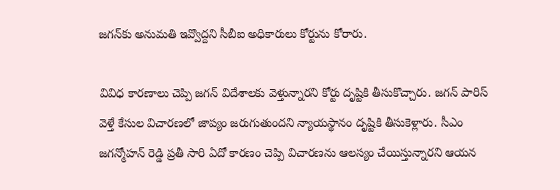జగన్‌కు అనుమతి ఇవ్వొద్దని సీబీఐ అధికారులు కోర్టును కోరారు.

వివిధ కారణాలు చెప్పి జగన్‌ విదేశాలకు వెళ్తున్నారని కోర్టు దృష్టికి తీసుకొచ్చారు. జగన్‌ పారిస్ వెళ్తే కేసుల విచారణలో జాప్యం జరుగుతుందని న్యాయస్థానం దృష్టికి తీసుకెళ్లారు. సీఎం జగన్మోహన్ రెడ్డి ప్రతీ సారి ఏదో కారణం చెప్పి విచారణను ఆలస్యం చేయిస్తున్నారని ఆయన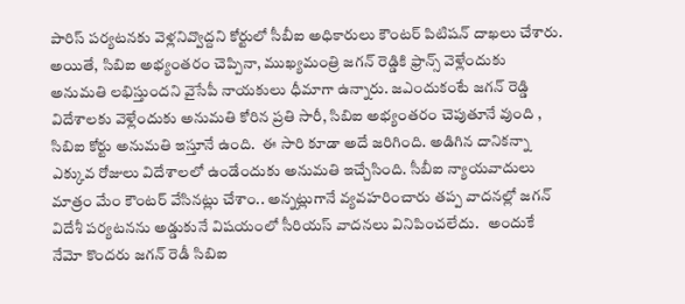పారిస్ పర్యటనకు వెళ్లనివ్వొద్దని కోర్టులో సీబీఐ అధికారులు కౌంటర్ పిటిషన్ దాఖలు చేశారు.
అయితే, సిబిఐ అభ్యంతరం చెప్పినా, ముఖ్యమంత్రి జగన్ రెడ్డికి ఫ్రాన్స్ వెళ్లేందుకు అనుమతి లభిస్తుందని వైసేపీ నాయకులు ధీమాగా ఉన్నారు. జఎందుకంటే జగన్ రెడ్డి విదేశాలకు వెళ్లేందుకు అనుమతి కోరిన ప్రతి సారీ, సిబిఐ అభ్యంతరం చెపుతూనే వుంది , సిబిఐ కోర్టు అనుమతి ఇస్తూనే ఉంది.  ఈ సారి కూడా అదే జరిగింది. అడిగిన దానికన్నా ఎక్కువ రోజులు విదేశాలలో ఉండేందుకు అనుమతి ఇచ్చేసింది. సీబీఐ న్యాయవాదులు మాత్రం మేం కౌంటర్ వేసినట్లు చేశాం.. అన్నట్లుగానే వ్యవహరించారు తప్ప వాదనల్లో జగన్ విదేశీ పర్యటనను అడ్డుకునే విషయంలో సీరియస్ వాదనలు వినిపించలేదు.   అందుకే నేమో కొందరు జగన్ రెడీ సిబిఐ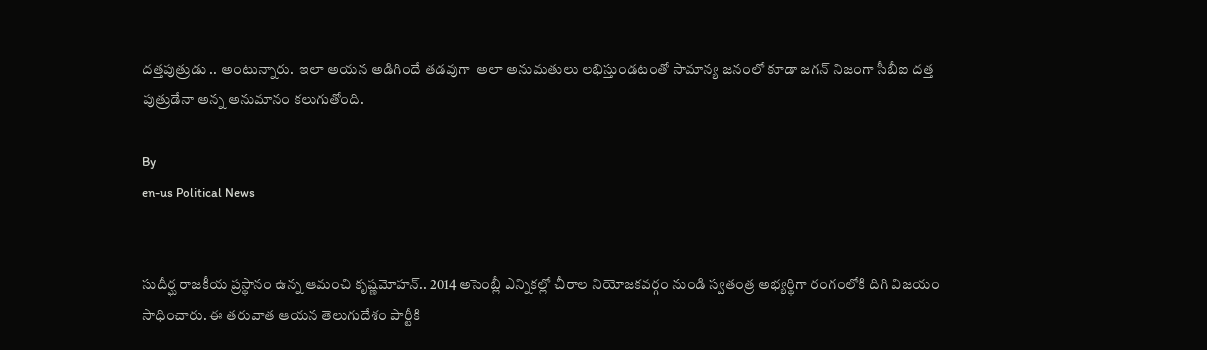దత్తపుత్రుడు .. అంటున్నారు.  ఇలా అయన అడిగిందే తడవుగా  అలా అనుమతులు లభిస్తుండటంతో సామాన్య జనంలో కూడా జగన్ నిజంగా సీబీఐ దత్త పుత్రుడేనా అన్న అనుమానం కలుగుతోంది.

By
en-us Political News


సుదీర్ఘ రాజకీయ ప్రస్థానం ఉన్న ఆమంచి కృష్ణమోహన్.. 2014 అసెంబ్లీ ఎన్నికల్లో చీరాల నియోజకవర్గం నుండి స్వతంత్ర అభ్యర్థిగా రంగంలోకి దిగి విజయం సాధించారు. ఈ తరువాత ఆయన తెలుగుదేశం పార్టీకి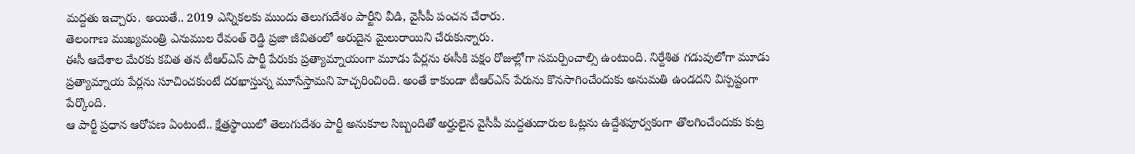మద్దతు ఇచ్చారు. అయితే.. 2019 ఎన్నికలకు ముందు తెలుగుదేశం పార్టీని వీడి, వైసీపీ పంచన చేరారు.
తెలంగాణ ముఖ్యమంత్రి ఎనుముల రేవంత్ రెడ్డి ప్రజా జీవితంలో అరుదైన మైలురాయిని చేరుకున్నారు.
ఈసీ ఆదేశాల మేరకు కవిత తన టీఆర్ఎస్ పార్టీ పేరుకు ప్రత్యామ్నాయంగా మూడు పేర్లను ఈసీకి పక్షం రోజుల్లోగా సమర్పించాల్సి ఉంటుంది. నిర్దేశిత గడువులోగా మూడు ప్రత్యామ్నాయ పేర్లను సూచించకుంటే దరఖాస్తున్న మూసేస్తామని హెచ్చరించింది. అంతే కాకుండా టీఆర్ఎస్ పేరును కొనసాగించేందుకు అనుమతి ఉండదని విస్పష్టంగా పేర్కొంది.
ఆ పార్టీ ప్రధాన ఆరోపణ ఏంటంటే.. క్షేత్రస్థాయిలో తెలుగుదేశం పార్టీ అనుకూల సిబ్బందితో అర్హులైన వైసీపీ మద్దతుదారుల ఓట్లను ఉద్దేశపూర్వకంగా తొలగించేందుకు కుట్ర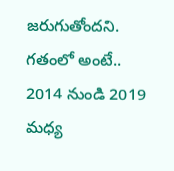జరుగుతోందని. గతంలో అంటే.. 2014 నుండి 2019 మధ్య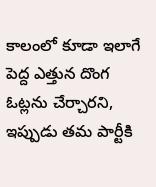కాలంలో కూడా ఇలాగే పెద్ద ఎత్తున దొంగ ఓట్లను చేర్చారని, ఇప్పుడు తమ పార్టీకి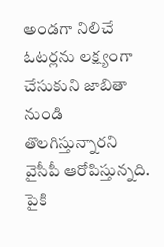అండగా నిలిచే ఓటర్లను లక్ష్యంగా చేసుకుని జాబితా నుండి తొలగిస్తున్నారని వైసీపీ ఆరోపిస్తున్నది.
పైకి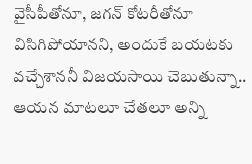వైసీపీతోనూ, జగన్ కోటరీతోనూ విసిగిపోయానని, అందుకే బయటకు వచ్చేశాననీ విజయసాయి చెబుతున్నా.. ఆయన మాటలూ చేతలూ అన్ని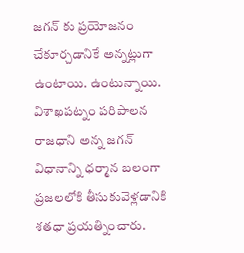జగన్ కు ప్రయోజనం చేకూర్చడానికే అన్నట్లుగా ఉంటాయి. ఉంటున్నాయి.
విశాఖపట్నం పరిపాలన రాజధాని అన్న జగన్ విధానాన్ని ధర్మాన బలంగా ప్రజలలోకి తీసుకువెళ్లడానికి శతధా ప్రయత్నించారు.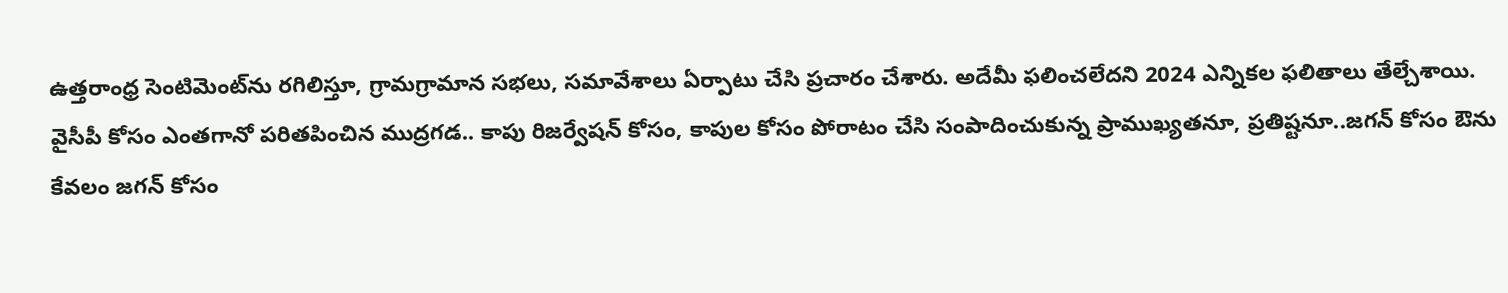ఉత్తరాంధ్ర సెంటిమెంట్‌ను రగిలిస్తూ, గ్రామగ్రామాన సభలు, సమావేశాలు ఏర్పాటు చేసి ప్రచారం చేశారు. అదేమీ ఫలించలేదని 2024 ఎన్నికల ఫలితాలు తేల్చేశాయి.
వైసీపీ కోసం ఎంతగానో పరితపించిన ముద్రగడ.. కాపు రిజర్వేషన్ కోసం, కాపుల కోసం పోరాటం చేసి సంపాదించుకున్న ప్రాముఖ్యతనూ, ప్రతిష్టనూ..జగన్ కోసం ఔను కేవలం జగన్ కోసం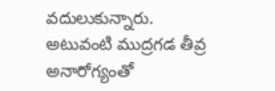వదులుకున్నారు. అటువంటి ముద్రగడ తీవ్ర అనారోగ్యంతో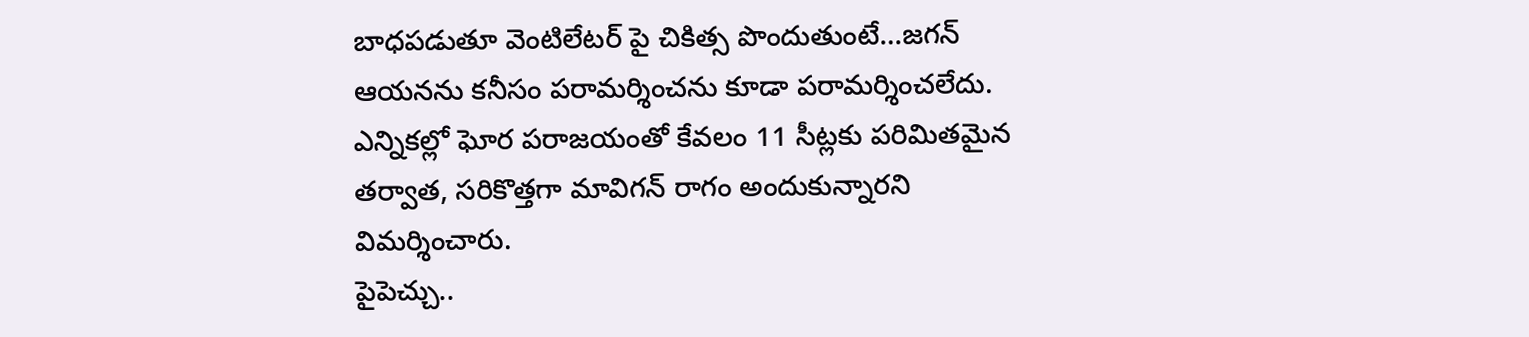బాధపడుతూ వెంటిలేటర్ పై చికిత్స పొందుతుంటే…జగన్ ఆయనను కనీసం పరామర్శించను కూడా పరామర్శించలేదు.
ఎన్నికల్లో ఘోర పరాజయంతో కేవలం 11 సీట్లకు పరిమితమైన తర్వాత, సరికొత్తగా మావిగన్ రాగం అందుకున్నారని విమర్శించారు.
పైపెచ్చు..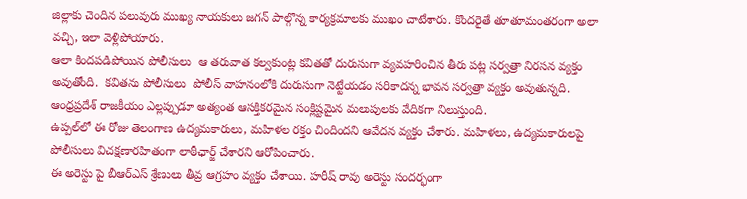జిల్లాకు చెందిన పలువురు ముఖ్య నాయకులు జగన్ పాల్గొన్న కార్యక్రమాలకు ముఖం చాటేశారు. కొందరైతే తూతూమంతరంగా అలా వచ్చి, ఇలా వెళ్లిపోయారు.
ఆలా కిందపడిపోయిన పోలీసులు  ఆ తరువాత కల్వకుంట్ల కవితతో దురుసుగా వ్యవహరించిన తీరు పట్ల సర్వత్రా నిరసన వ్యక్తం అవుతోంది.  కవితను పోలీసులు  పోలీస్ వాహనంలోకి దురుసుగా నెట్టేయడం సరికాదన్న భావన సర్వత్రా వ్యక్తం అవుతున్నది.
ఆంధ్రప్రదేశ్ రాజకీయం ఎల్లప్పుడూ అత్యంత ఆసక్తికరమైన సంక్లిష్టమైన మలుపులకు వేదికగా నిలుస్తుంది.
ఉప్పల్‌లో ఈ రోజు తెలంగాణ ఉద్యమకారులు, మహిళల రక్తం చిందిందని ఆవేదన వ్యక్తం చేశారు. మహిళలు, ఉద్యమకారులపై పోలీసులు విచక్షణారహితంగా లాఠీఛార్జ్ చేశారని ఆరోపించారు.
ఈ అరెస్టు పై బీఆర్ఎస్‌ శ్రేణులు తీవ్ర ఆగ్రహం వ్యక్తం చేశాయి. హరీష్ రావు అరెస్టు సందర్భంగా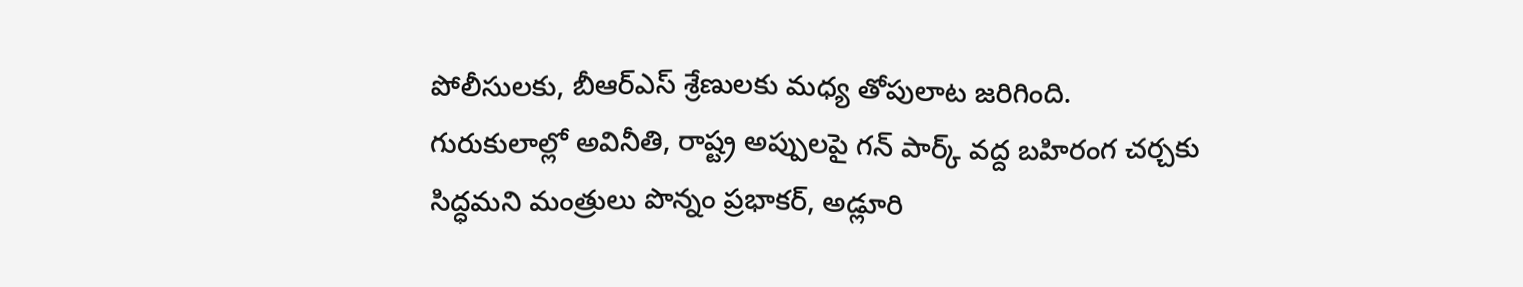పోలీసులకు, బీఆర్ఎస్ శ్రేణులకు మధ్య తోపులాట జరిగింది. గురుకులాల్లో అవినీతి, రాష్ట్ర అప్పులపై గన్ పార్క్ వద్ద బహిరంగ చర్చకు సిద్ధమని మంత్రులు పొన్నం ప్రభాకర్‌, అడ్లూరి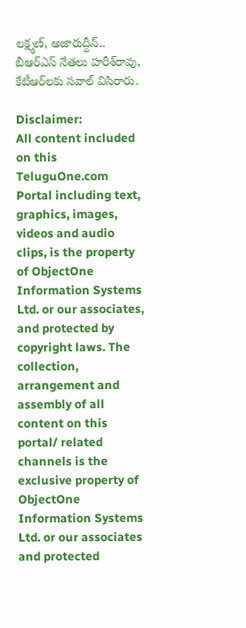లక్ష్మణ్‌, అజారుద్దీన్‌.. బీఆర్‌ఎస్‌ నేతలు హరీశ్‌రావు, కేటీఆర్‌లకు సవాల్‌ విసిరారు.

Disclaimer:
All content included on this TeluguOne.com Portal including text, graphics, images, videos and audio clips, is the property of ObjectOne Information Systems Ltd. or our associates, and protected by copyright laws. The collection, arrangement and assembly of all content on this portal/ related channels is the exclusive property of ObjectOne Information Systems Ltd. or our associates and protected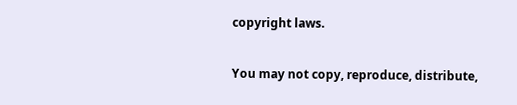copyright laws.

You may not copy, reproduce, distribute,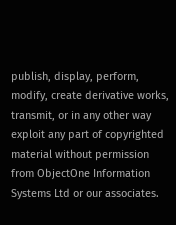publish, display, perform, modify, create derivative works, transmit, or in any other way exploit any part of copyrighted material without permission from ObjectOne Information Systems Ltd or our associates.